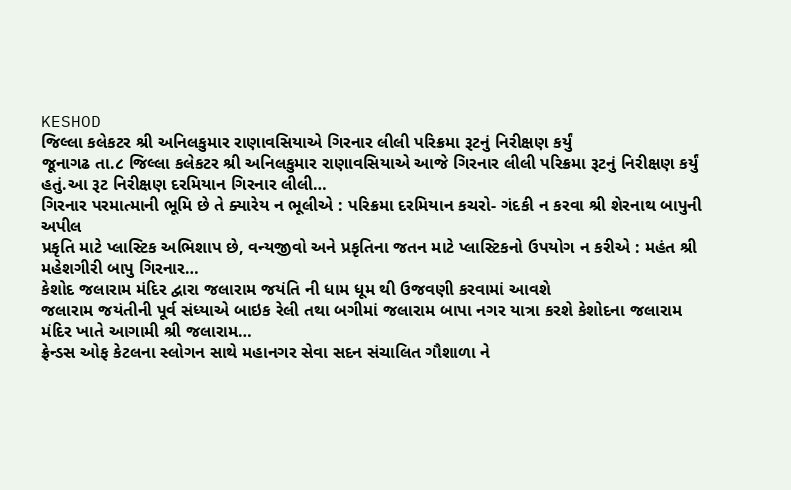KESHOD
જિલ્લા કલેકટર શ્રી અનિલકુમાર રાણાવસિયાએ ગિરનાર લીલી પરિક્રમા રૂટનું નિરીક્ષણ કર્યું
જૂનાગઢ તા.૮ જિલ્લા કલેકટર શ્રી અનિલકુમાર રાણાવસિયાએ આજે ગિરનાર લીલી પરિક્રમા રૂટનું નિરીક્ષણ કર્યું હતું.આ રૂટ નિરીક્ષણ દરમિયાન ગિરનાર લીલી…
ગિરનાર પરમાત્માની ભૂમિ છે તે ક્યારેય ન ભૂલીએ : પરિક્રમા દરમિયાન કચરો- ગંદકી ન કરવા શ્રી શેરનાથ બાપુની અપીલ
પ્રકૃતિ માટે પ્લાસ્ટિક અભિશાપ છે, વન્યજીવો અને પ્રકૃતિના જતન માટે પ્લાસ્ટિકનો ઉપયોગ ન કરીએ : મહંત શ્રી મહેશગીરી બાપુ ગિરનાર…
કેશોદ જલારામ મંદિર દ્વારા જલારામ જયંતિ ની ધામ ધૂમ થી ઉજવણી કરવામાં આવશે
જલારામ જયંતીની પૂર્વ સંધ્યાએ બાઇક રેલી તથા બગીમાં જલારામ બાપા નગર યાત્રા કરશે કેશોદના જલારામ મંદિર ખાતે આગામી શ્રી જલારામ…
ફ્રેન્ડસ ઓફ કેટલના સ્લોગન સાથે મહાનગર સેવા સદન સંચાલિત ગૌશાળા ને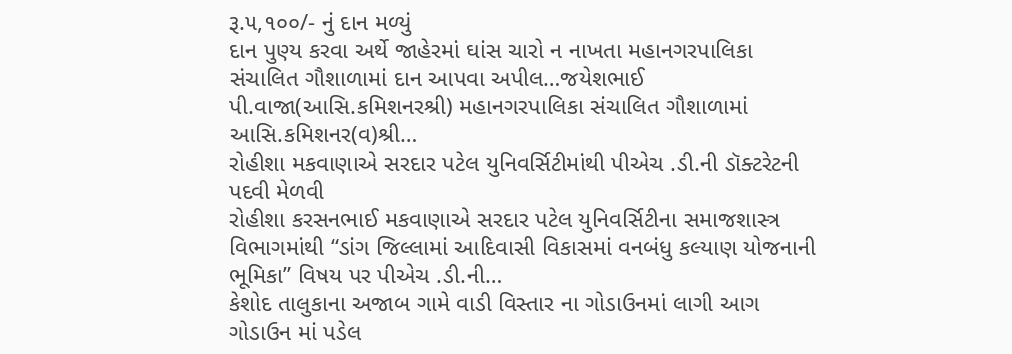રૂ.૫,૧૦૦/- નું દાન મળ્યું
દાન પુણ્ય કરવા અર્થે જાહેરમાં ઘાંસ ચારો ન નાખતા મહાનગરપાલિકા સંચાલિત ગૌશાળામાં દાન આપવા અપીલ…જયેશભાઈ પી.વાજા(આસિ.કમિશનરશ્રી) મહાનગરપાલિકા સંચાલિત ગૌશાળામાં આસિ.કમિશનર(વ)શ્રી…
રોહીશા મકવાણાએ સરદાર પટેલ યુનિવર્સિટીમાંથી પીએચ .ડી.ની ડૉક્ટરેટની પદવી મેળવી
રોહીશા કરસનભાઈ મકવાણાએ સરદાર પટેલ યુનિવર્સિટીના સમાજશાસ્ત્ર વિભાગમાંથી “ડાંગ જિલ્લામાં આદિવાસી વિકાસમાં વનબંધુ કલ્યાણ યોજનાની ભૂમિકા” વિષય પર પીએચ .ડી.ની…
કેશોદ તાલુકાના અજાબ ગામે વાડી વિસ્તાર ના ગોડાઉનમાં લાગી આગ ગોડાઉન માં પડેલ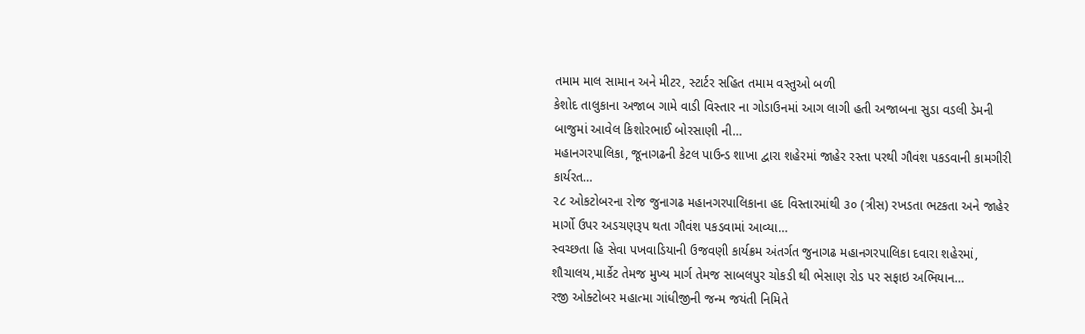તમામ માલ સામાન અને મીટર, સ્ટાર્ટર સહિત તમામ વસ્તુઓ બળી
કેશોદ તાલુકાના અજાબ ગામે વાડી વિસ્તાર ના ગોડાઉનમાં આગ લાગી હતી અજાબના સુડા વડલી ડેમની બાજુમાં આવેલ કિશોરભાઈ બોરસાણી ની…
મહાનગરપાલિકા, જૂનાગઢની કેટલ પાઉન્ડ શાખા દ્વારા શહેરમાં જાહેર રસ્તા પરથી ગૌવંશ પકડવાની કામગીરી કાર્યરત…
૨૮ ઓકટોબરના રોજ જુનાગઢ મહાનગરપાલિકાના હદ વિસ્તારમાંથી ૩૦ (ત્રીસ) રખડતા ભટકતા અને જાહેર માર્ગો ઉપર અડચણરૂપ થતા ગૌવંશ પકડવામાં આવ્યા…
સ્વચ્છતા હિ સેવા પખવાડિયાની ઉજવણી કાર્યક્રમ અંતર્ગત જુનાગઢ મહાનગરપાલિકા દવારા શહેરમાં, શૌચાલય,માર્કેટ તેમજ મુખ્ય માર્ગ તેમજ સાબલપુર ચોકડી થી ભેસાણ રોડ પર સફાઇ અભિયાન…
રજી ઓક્ટોબર મહાત્મા ગાંધીજીની જન્મ જયંતી નિમિતે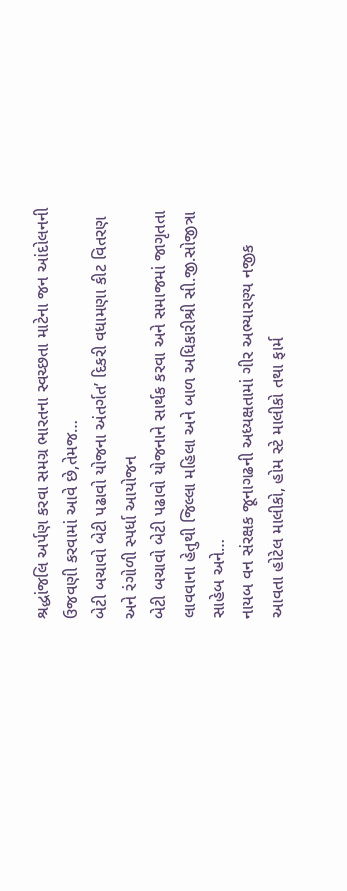શ્રદ્ધાંજલિ અર્પણ કરવા સમગ્ર ભારતના સ્વચ્છતા માટેના જન આંદોલનની ઉજવણી કરવામાં આવે છે,તેમજ…
બેટી બચાવો બેટી પઢાવો યોજના અંતર્ગત’ દિકરી વધામણા કીટ વિતરણ અને રંગોળી સ્પર્ધા આયોજન
બેટી બચાવો બેટી પઢાવો યોજનાને સાર્થક કરવા અને સમાજમાં જાગૃતતા લાવવાના હેતુથી જિલ્લા મહિલા અને બાળ અધિકારીશ્રી સી.જી.સોજીત્રા સાહેબ અને…
નાયબ વન સંરક્ષક જૂનાગઢની અધ્યક્ષતામાં ગીર અભ્યારણ્ય નજીક આવતા હોટેલ માલીકો, હોમ સ્ટે માલીકો તથા ફાર્મ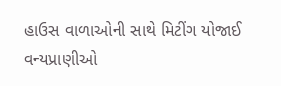હાઉસ વાળાઓની સાથે મિટીંગ યોજાઈ
વન્યપ્રાણીઓ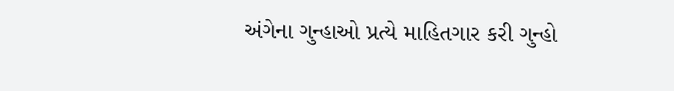અંગેના ગુન્હાઓ પ્રત્યે માહિતગાર કરી ગુન્હો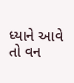ધ્યાને આવે તો વન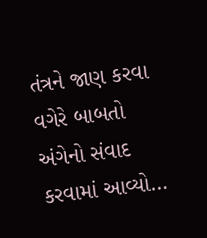તંત્રને જાણ કરવા વગેરે બાબતો અંગેનો સંવાદ કરવામાં આવ્યો…